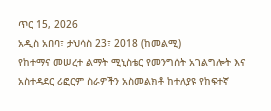ጥር 15, 2026
አዲስ አበባ፣ ታህሳስ 23፣ 2018 (ከመልሚ)
የከተማና መሠረተ ልማት ሚኒስቴር የመንግሰት አገልግሎት እና አስተዳደር ሪፎርም ስራዎችን አስመልክቶ ከተለያዩ የከፍተኛ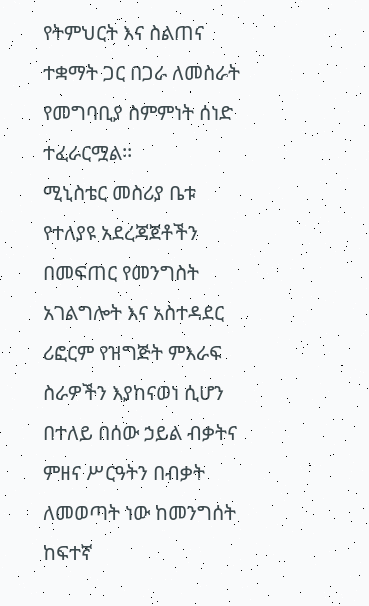የትምህርት እና ስልጠና ተቋማት ጋር በጋራ ለመስራት የመግባቢያ ስምምነት ሰነድ ተፈራርሟል፡፡
ሚኒስቴር መስሪያ ቤቱ የተለያዩ አደረጃጀቶችን በመፍጠር የመንግስት አገልግሎት እና አስተዳደር ሪፎርም የዝግጅት ምእራፍ ስራዎችን እያከናወነ ሲሆን በተለይ በሰው ኃይል ብቃትና ምዘና ሥርዓትን በብቃት ለመወጣት ነው ከመንግሰት ከፍተኛ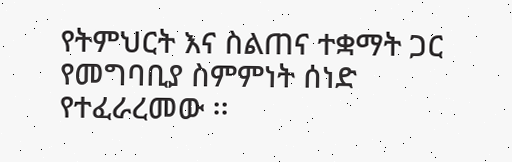የትምህርት እና ስልጠና ተቋማት ጋር የመግባቢያ ስምምነት ሰነድ የተፈራረመው ፡፡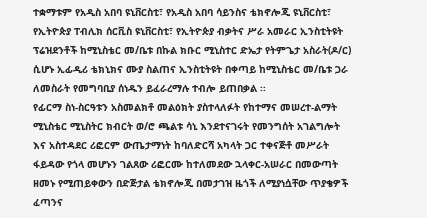ተቋማቱም የአዲስ አበባ ዩኒቨርስቲ፣ የአዲስ አበባ ሳይንስና ቴክኖሎጂ ዩኒቨርስቲ፣ የኢትዮጵያ ፐብሊክ ሰርቪስ ዩኒቨርስቲ፣ የኢትዮጵያ ብቃትና ሥራ አመራር ኢንስቲትዩት ፕሬዝደንቶች ከሚኒስቴር መ/ቤቱ በኩል ክቡር ሚኒስተር ድኤታ የትምጌታ አስራት(ዶ/ር) ሲሆኑ ኢፊዲሪ ቴክኒክና ሙያ ስልጠና ኢንስቲትዩት በቀጣይ ከሚኒስቴር መ/ቤቱ ጋራ ለመስራት የመግባቢያ ሰነዱን ይፈራረማሉ ተብሎ ይጠበቃል ፡፡
የፊርማ ስነ-ስርዓቱን አስመልክቶ መልዕክት ያስተላለፉት የከተማና መሠረተ-ልማት ሚኒስቴር ሚኒስትር ክብርት ወ/ሮ ጫልቱ ሳኒ እንደተናገሩት የመንግሰት አገልግሎት እና አስተዳደር ሪፎርም ውጤታማነት ከባለድርሻ አካላት ጋር ተቀናጅቶ መሥራት ፋይዳው የጎላ መሆኑን ገልጸው ሪፎርሙ ከተለመደው ኋላቀር-አሠራር በመውጣት ዘመኑ የሚጠይቀውን በድጅታል ቴክኖሎጂ በመታገዝ ዜጎች ለሚያነሷቸው ጥያቄዎች ፈጣንና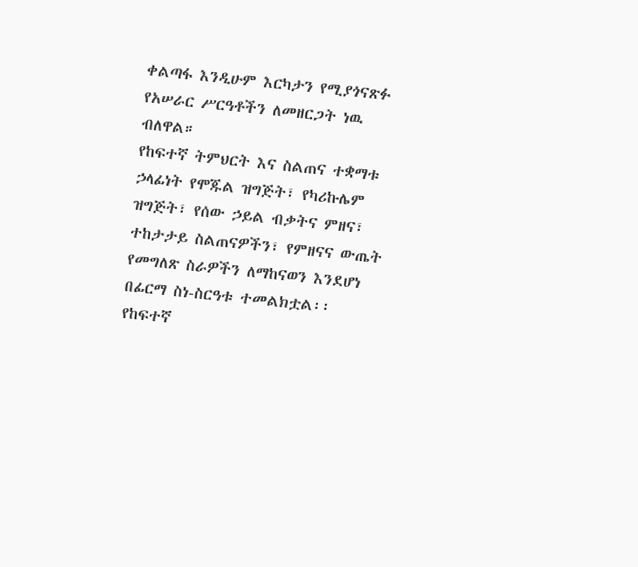ቀልጣፋ እንዲሁም እርካታን የሚያጎናጽፉ የአሠራር ሥርዓቶችን ለመዘርጋት ነዉ ብለዋል።
የከፍተኛ ትምህርት እና ስልጠና ተቋማቱ ኃላፊነት የሞጁል ዝግጅት፣ የካሪኩሌም ዝግጅት፣ የሰው ኃይል ብቃትና ምዘና፣ ተከታታይ ስልጠናዎችን፣ የምዘናና ውጤት የመግለጽ ስራዎችን ለማከናወን እንደሆነ በፊርማ ስነ-ስርዓቱ ተመልክቷል፡፡
የከፍተኛ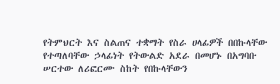የትምህርት እና ስልጠና ተቋማት የስራ ሀላፊዎች በበኩላቸው የተጣለባቸው ኃላፊነት የትውልድ አደራ በመሆኑ በአግባቡ ሠርተው ለሪፎርሙ ስከት የበኩላቸውን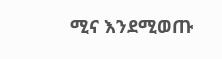ሚና እንደሚወጡ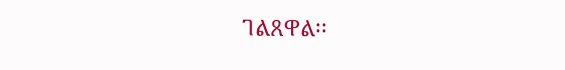ገልጸዋል፡፡